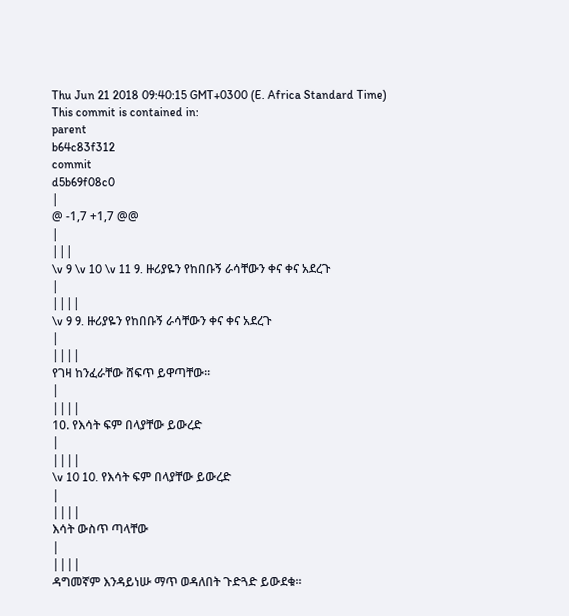Thu Jun 21 2018 09:40:15 GMT+0300 (E. Africa Standard Time)
This commit is contained in:
parent
b64c83f312
commit
d5b69f08c0
|
@ -1,7 +1,7 @@
|
|||
\v 9 \v 10 \v 11 9. ዙሪያዬን የከበቡኝ ራሳቸውን ቀና ቀና አደረጉ
|
||||
\v 9 9. ዙሪያዬን የከበቡኝ ራሳቸውን ቀና ቀና አደረጉ
|
||||
የገዛ ከንፈራቸው ሸፍጥ ይዋጣቸው፡፡
|
||||
10. የእሳት ፍም በላያቸው ይውረድ
|
||||
\v 10 10. የእሳት ፍም በላያቸው ይውረድ
|
||||
እሳት ውስጥ ጣላቸው
|
||||
ዳግመኛም እንዳይነሡ ማጥ ወዳለበት ጉድጓድ ይውደቁ፡፡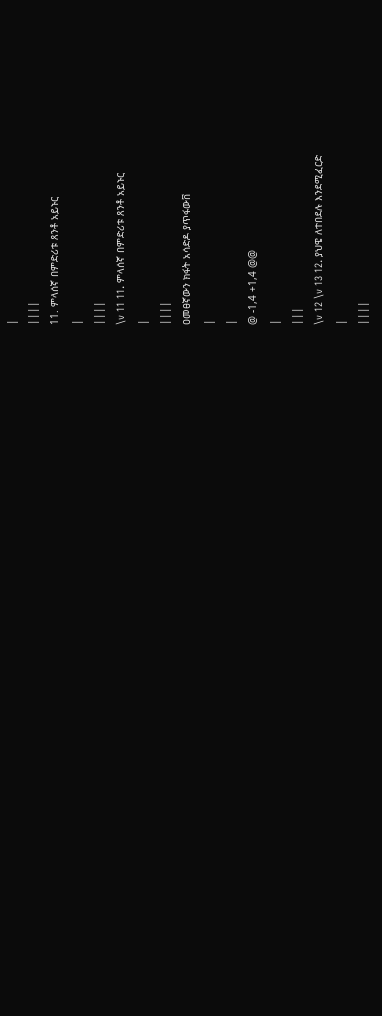|
||||
11. ምላሰኛ በምድሪቱ ጸንቶ አይኑር
|
||||
\v 11 11. ምላሰኛ በምድሪቱ ጸንቶ አይኑር
|
||||
ዐመፀኛውን ክፋት አሳድዶ ያጥፋውቨ
|
|
@ -1,4 +1,4 @@
|
|||
\v 12 \v 13 12. ያህዌ ለተበደሉ እንደሚፈርድ
|
||||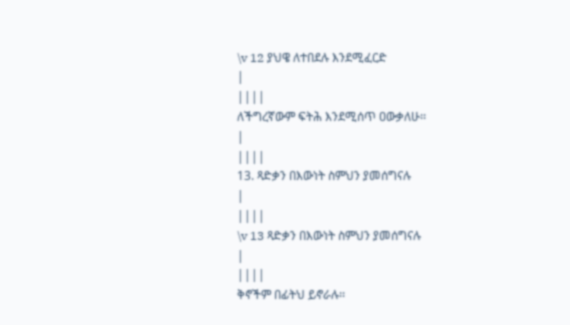\v 12 ያህዌ ለተበደሉ እንደሚፈርድ
|
||||
ለችግረኛውም ፍትሕ እንደሚሰጥ ዐውቃለሁ፡፡
|
||||
13. ጻድቃን በእውነት ስምህን ያመሰግናሉ
|
||||
\v 13 ጻድቃን በእውነት ስምህን ያመሰግናሉ
|
||||
ቅኖችም በፊትህ ይኖራሉ፡፡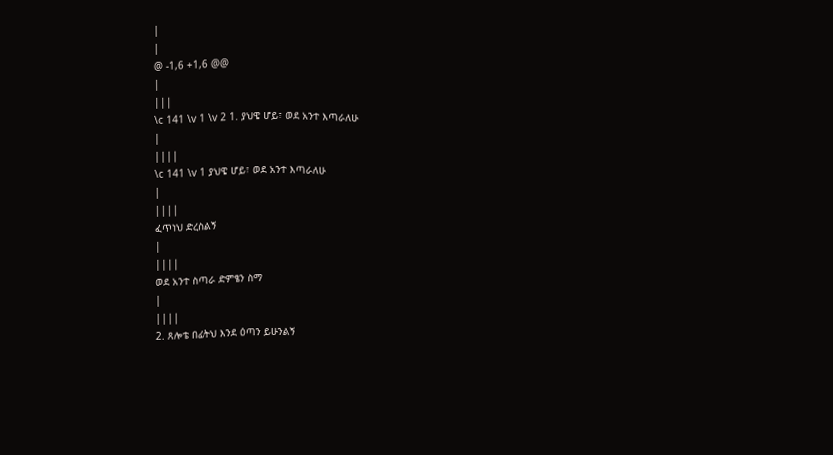|
|
@ -1,6 +1,6 @@
|
|||
\c 141 \v 1 \v 2 1. ያህዌ ሆይ፣ ወደ አንተ እጣራለሁ
|
||||
\c 141 \v 1 ያህዌ ሆይ፣ ወደ አንተ እጣራለሁ
|
||||
ፈጥነህ ድረስልኝ
|
||||
ወደ አንተ ስጣራ ድምፄን ስማ
|
||||
2. ጸሎቴ በፊትህ እንደ ዕጣን ይሁንልኝ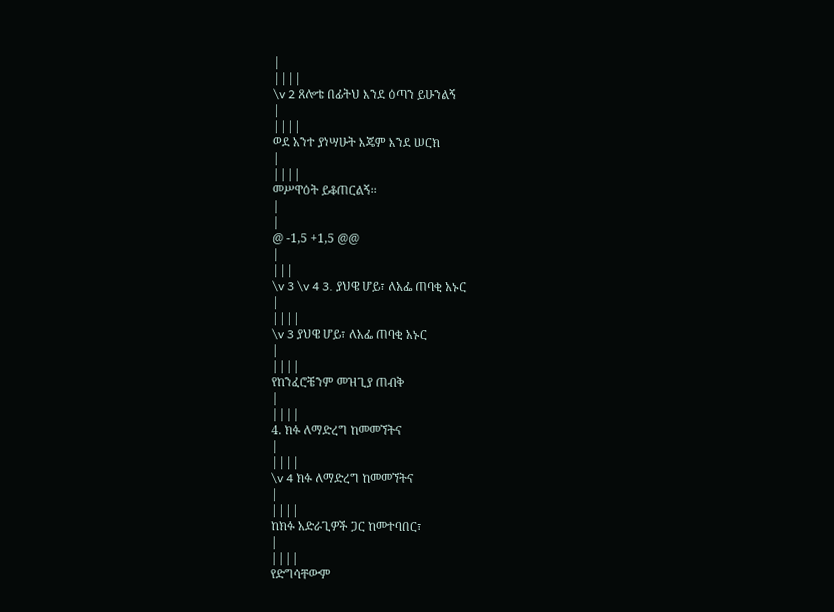|
||||
\v 2 ጸሎቴ በፊትህ እንደ ዕጣን ይሁንልኝ
|
||||
ወደ አንተ ያነሣሁት እጄም እንደ ሠርክ
|
||||
መሥዋዕት ይቆጠርልኝ፡፡
|
|
@ -1,5 +1,5 @@
|
|||
\v 3 \v 4 3. ያህዌ ሆይ፣ ለአፌ ጠባቂ አኑር
|
||||
\v 3 ያህዌ ሆይ፣ ለአፌ ጠባቂ አኑር
|
||||
የከንፈሮቼንም መዝጊያ ጠብቅ
|
||||
4. ክፉ ለማድረግ ከመመኘትና
|
||||
\v 4 ክፉ ለማድረግ ከመመኘትና
|
||||
ከክፉ አድራጊዎች ጋር ከመተባበር፣
|
||||
የድግሳቸውም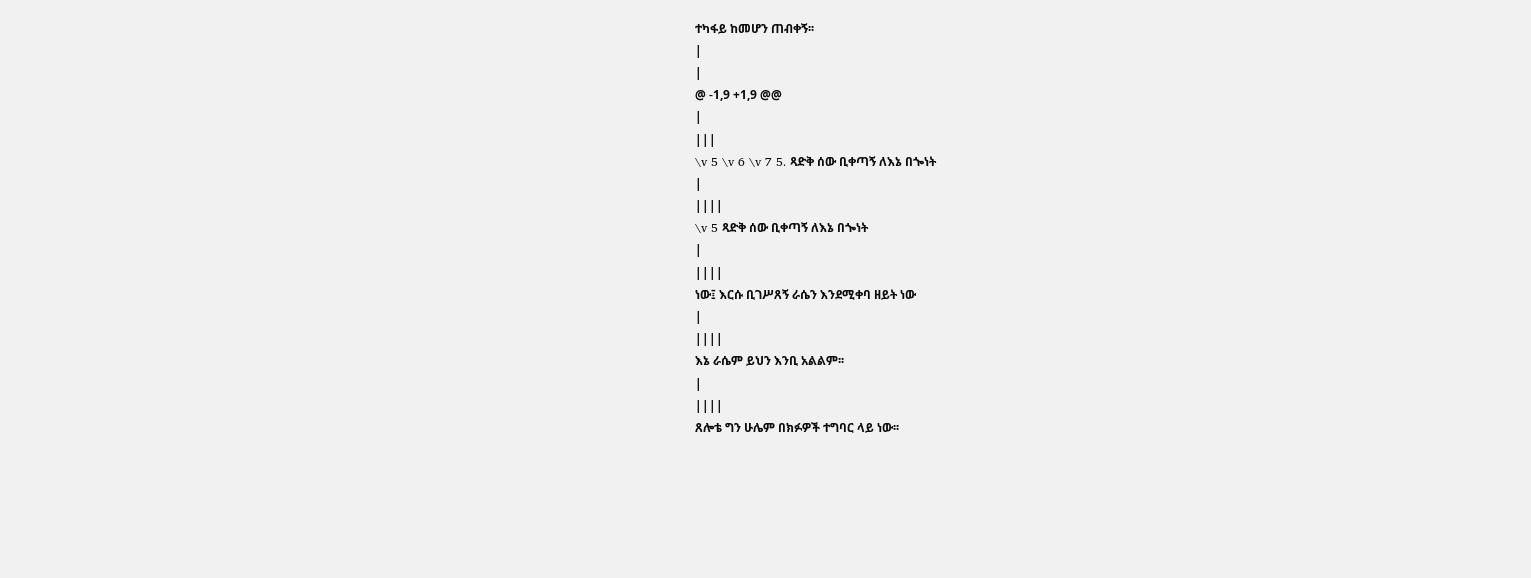ተካፋይ ከመሆን ጠብቀኝ፡፡
|
|
@ -1,9 +1,9 @@
|
|||
\v 5 \v 6 \v 7 5. ጻድቅ ሰው ቢቀጣኝ ለእኔ በጐነት
|
||||
\v 5 ጻድቅ ሰው ቢቀጣኝ ለእኔ በጐነት
|
||||
ነው፤ እርሱ ቢገሥጸኝ ራሴን እንደሚቀባ ዘይት ነው
|
||||
እኔ ራሴም ይህን እንቢ አልልም፡፡
|
||||
ጸሎቴ ግን ሁሌም በክፉዎች ተግባር ላይ ነው፡፡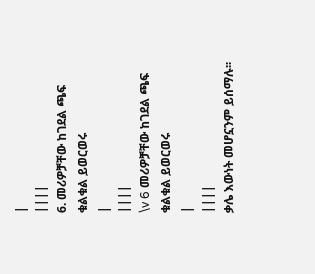|
||||
6. መሪዎቻቸው ከገደል ጫፍ ቁልቁል ይወርወሩ
|
||||
\v 6 መሪዎቻቸው ከገደል ጫፍ ቁልቁል ይወርወሩ
|
||||
ቃሌ እውነት መሆኗንም ይሰማሉ፡፡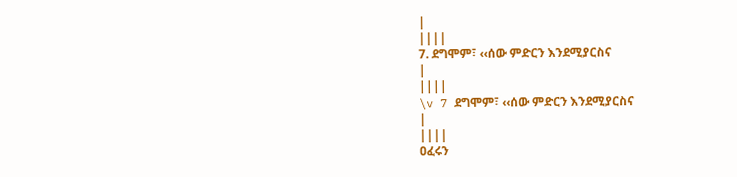|
||||
7. ደግሞም፣ ‹‹ሰው ምድርን እንደሚያርስና
|
||||
\v 7 ደግሞም፣ ‹‹ሰው ምድርን እንደሚያርስና
|
||||
ዐፈሩን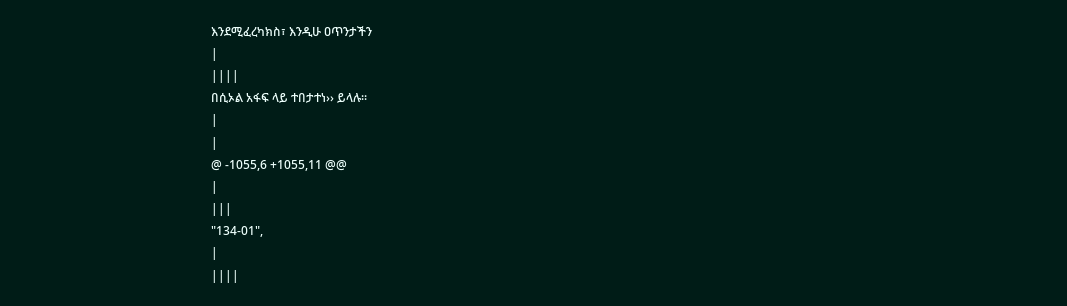እንደሚፈረካክስ፣ እንዲሁ ዐጥንታችን
|
||||
በሲኦል አፋፍ ላይ ተበታተነ›› ይላሉ፡፡
|
|
@ -1055,6 +1055,11 @@
|
|||
"134-01",
|
||||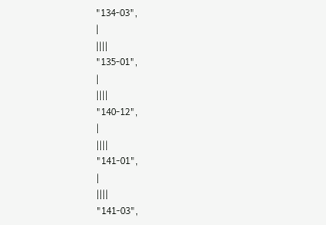"134-03",
|
||||
"135-01",
|
||||
"140-12",
|
||||
"141-01",
|
||||
"141-03",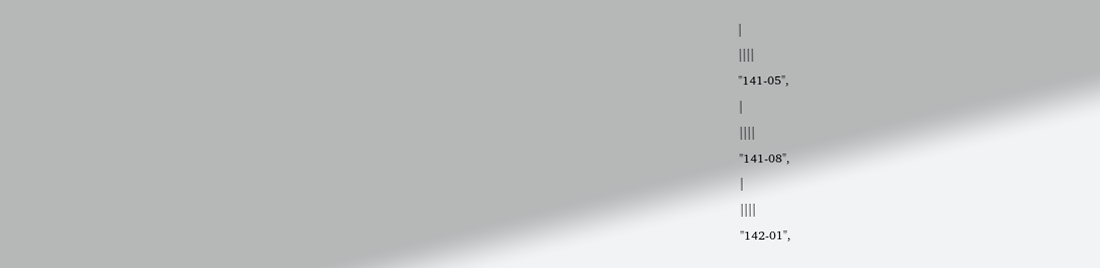|
||||
"141-05",
|
||||
"141-08",
|
||||
"142-01",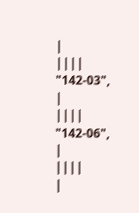|
||||
"142-03",
|
||||
"142-06",
|
||||
|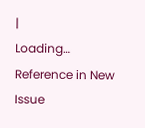|
Loading…
Reference in New Issue